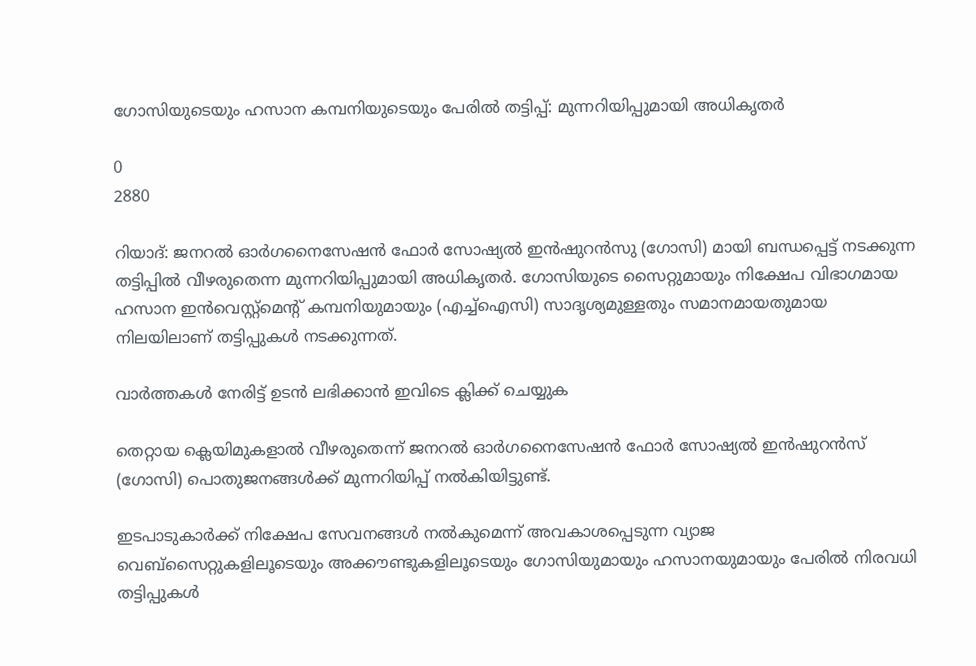ഗോസിയുടെയും ഹസാന കമ്പനിയുടെയും പേരിൽ തട്ടിപ്പ്: മുന്നറിയിപ്പുമായി അധികൃതർ

0
2880

റിയാദ്: ജനറൽ ഓർഗനൈസേഷൻ ഫോർ സോഷ്യൽ ഇൻഷുറൻസു (ഗോസി) മായി ബന്ധപ്പെട്ട് നടക്കുന്ന തട്ടിപ്പിൽ വീഴരുതെന്ന മുന്നറിയിപ്പുമായി അധികൃതർ. ഗോസിയുടെ സൈറ്റുമായും നിക്ഷേപ വിഭാഗമായ ഹസാന ഇൻവെസ്റ്റ്‌മെന്റ് കമ്പനിയുമായും (എച്ച്ഐസി) സാദൃശ്യമുള്ളതും സമാനമായതുമായ നിലയിലാണ് തട്ടിപ്പുകൾ നടക്കുന്നത്.

വാർത്തകൾ നേരിട്ട് ഉടൻ ലഭിക്കാൻ ഇവിടെ ക്ലിക്ക് ചെയ്യുക

തെറ്റായ ക്ലെയിമുകളാൽ വീഴരുതെന്ന് ജനറൽ ഓർഗനൈസേഷൻ ഫോർ സോഷ്യൽ ഇൻഷുറൻസ് (ഗോസി) പൊതുജനങ്ങൾക്ക് മുന്നറിയിപ്പ് നൽകിയിട്ടുണ്ട്.

ഇടപാടുകാർക്ക് നിക്ഷേപ സേവനങ്ങൾ നൽകുമെന്ന് അവകാശപ്പെടുന്ന വ്യാജ വെബ്‌സൈറ്റുകളിലൂടെയും അക്കൗണ്ടുകളിലൂടെയും ഗോസിയുമായും ഹസാനയുമായും പേരിൽ നിരവധി തട്ടിപ്പുകൾ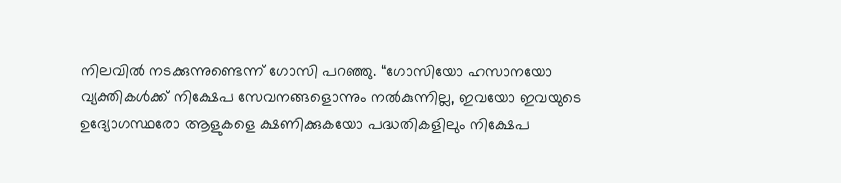നിലവിൽ നടക്കുന്നുണ്ടെന്ന് ഗോസി പറഞ്ഞു. “ഗോസിയോ ഹസാനയോ വ്യക്തികൾക്ക് നിക്ഷേപ സേവനങ്ങളൊന്നും നൽകുന്നില്ല, ഇവയോ ഇവയുടെ ഉദ്യോഗസ്ഥരോ ആളുകളെ ക്ഷണിക്കുകയോ പദ്ധതികളിലും നിക്ഷേപ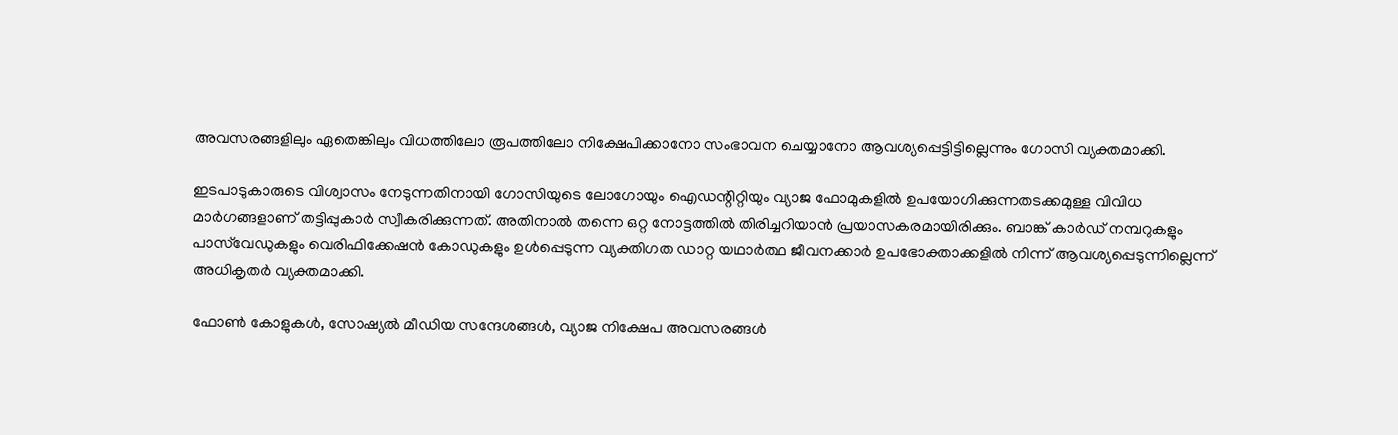അവസരങ്ങളിലും ഏതെങ്കിലും വിധത്തിലോ രൂപത്തിലോ നിക്ഷേപിക്കാനോ സംഭാവന ചെയ്യാനോ ആവശ്യപ്പെട്ടിട്ടില്ലെന്നും ഗോസി വ്യക്തമാക്കി.

ഇടപാടുകാരുടെ വിശ്വാസം നേടുന്നതിനായി ഗോസിയുടെ ലോഗോയും ഐഡന്റിറ്റിയും വ്യാജ ഫോമുകളിൽ ഉപയോഗിക്കുന്നതടക്കമുള്ള വിവിധ മാർഗങ്ങളാണ് തട്ടിപ്പുകാർ സ്വീകരിക്കുന്നത്. അതിനാൽ തന്നെ ഒറ്റ നോട്ടത്തിൽ തിരിച്ചറിയാൻ പ്രയാസകരമായിരിക്കും. ബാങ്ക് കാർഡ് നമ്പറുകളും പാസ്‌വേഡുകളും വെരിഫിക്കേഷൻ കോഡുകളും ഉൾപ്പെടുന്ന വ്യക്തിഗത ഡാറ്റ യഥാർത്ഥ ജീവനക്കാർ ഉപഭോക്താക്കളിൽ നിന്ന് ആവശ്യപ്പെടുന്നില്ലെന്ന് അധികൃതർ വ്യക്തമാക്കി.

ഫോൺ കോളുകൾ, സോഷ്യൽ മീഡിയ സന്ദേശങ്ങൾ, വ്യാജ നിക്ഷേപ അവസരങ്ങൾ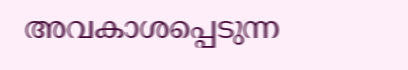അവകാശപ്പെടുന്ന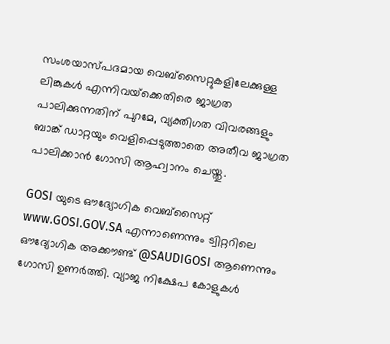സംശയാസ്പദമായ വെബ്‌സൈറ്റുകളിലേക്കുള്ള ലിങ്കുകൾ എന്നിവയ്‌ക്കെതിരെ ജാഗ്രത പാലിക്കുന്നതിന് പുറമേ, വ്യക്തിഗത വിവരങ്ങളും ബാങ്ക് ഡാറ്റയും വെളിപ്പെടുത്താതെ അതീവ ജാഗ്രത പാലിക്കാൻ ഗോസി ആഹ്വാനം ചെയ്തു.

GOSI യുടെ ഔദ്യോഗിക വെബ്‌സൈറ്റ് www.GOSI.GOV.SA എന്നാണെന്നും ട്വിറ്ററിലെ ഔദ്യോഗിക അക്കൗണ്ട് @SAUDIGOSI ആണെന്നും ഗോസി ഉണർത്തി. വ്യാജ നിക്ഷേപ കോളുകൾ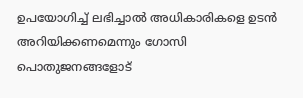ഉപയോഗിച്ച് ലഭിച്ചാൽ അധികാരികളെ ഉടൻ അറിയിക്കണമെന്നും ഗോസി പൊതുജനങ്ങളോട്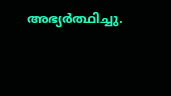അഭ്യർത്ഥിച്ചു.